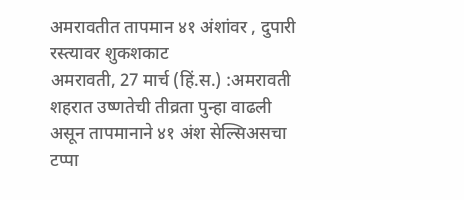अमरावतीत तापमान ४१ अंशांवर , दुपारी रस्त्यावर शुकशकाट
अमरावती, 27 मार्च (हिं.स.) :अमरावती शहरात उष्णतेची तीव्रता पुन्हा वाढली असून तापमानाने ४१ अंश सेल्सिअसचा टप्पा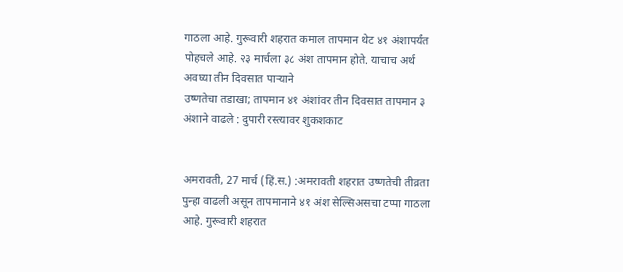गाठला आहे. गुरूवारी शहरात कमाल तापमान थेट ४१ अंशापर्यंत पोहचले आहे. २३ मार्चला ३८ अंश तापमान होते. याचाच अर्थ अवघ्या तीन दिवसात पाऱ्याने
उष्णतेचा तडाखा; तापमान ४१ अंशांवर तीन दिवसात तापमान ३ अंशाने वाढले : दुपारी रस्त्यावर शुकशकाट


अमरावती, 27 मार्च (हिं.स.) :अमरावती शहरात उष्णतेची तीव्रता पुन्हा वाढली असून तापमानाने ४१ अंश सेल्सिअसचा टप्पा गाठला आहे. गुरूवारी शहरात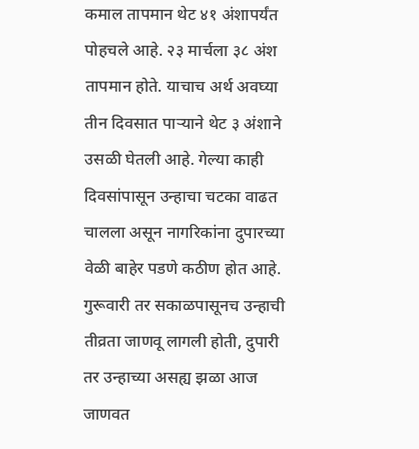कमाल तापमान थेट ४१ अंशापर्यंत पोहचले आहे. २३ मार्चला ३८ अंश तापमान होते. याचाच अर्थ अवघ्या तीन दिवसात पाऱ्याने थेट ३ अंशाने उसळी घेतली आहे. गेल्या काही दिवसांपासून उन्हाचा चटका वाढत चालला असून नागरिकांना दुपारच्या वेळी बाहेर पडणे कठीण होत आहे. गुरूवारी तर सकाळपासूनच उन्हाची तीव्रता जाणवू लागली होती, दुपारी तर उन्हाच्या असह्य झळा आज जाणवत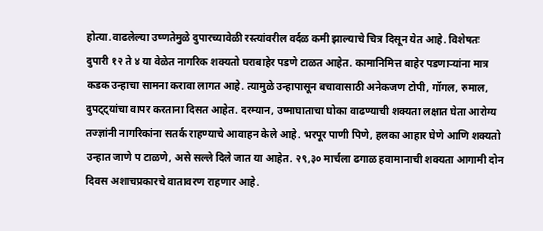होत्या.वाढलेल्या उष्णतेमुळे दुपारच्यावेळी रस्त्यांवरील वर्दळ कमी झाल्याचे चित्र दिसून येत आहे. विशेषतः दुपारी १२ ते ४ या वेळेत नागरिक शक्यतो घराबाहेर पडणे टाळत आहेत. कामानिमित्त बाहेर पडणाऱ्यांना मात्र कडक उन्हाचा सामना करावा लागत आहे. त्यामुळे उन्हापासून बचावासाठी अनेकजण टोपी, गॉगल, रुमाल, दुपट्ट्यांचा वापर करताना दिसत आहेत. दरम्यान, उष्माघाताचा घोका वाढण्याची शक्यता लक्षात घेता आरोग्य तज्ज्ञांनी नागरिकांना सतर्क राहण्याचे आवाहन केले आहे. भरपूर पाणी पिणे, हलका आहार घेणे आणि शक्यतो उन्हात जाणे प टाळणे, असे सल्ले दिले जात या आहेत. २९,३० मार्चला ढगाळ हवामानाची शक्यता आगामी दोन दिवस अशाचप्रकारचे वातावरण राहणार आहे.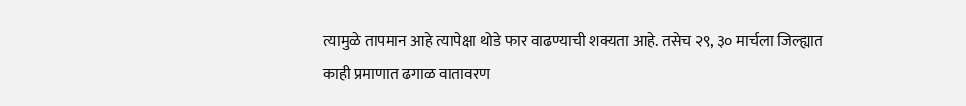त्यामुळे तापमान आहे त्यापेक्षा थोडे फार वाढण्याची शक्यता आहे. तसेच २९, ३० मार्चला जिल्ह्यात काही प्रमाणात ढगाळ वातावरण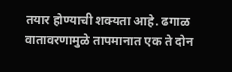तयार होण्याची शक्यता आहे. ढगाळ वातावरणामुळे तापमानात एक ते दोन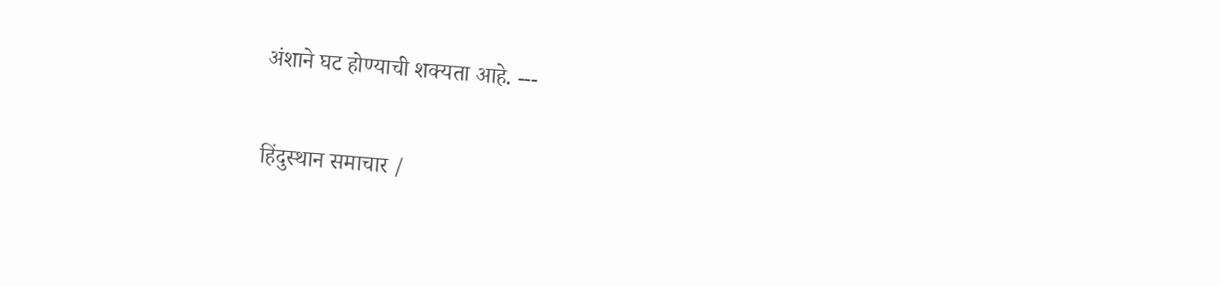अंशाने घट होण्याची शक्यता आहे. ---

हिंदुस्थान समाचार /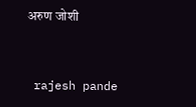अरुण जोशी


 rajesh pande